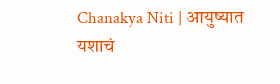Chanakya Niti | आयुष्यात यशाचं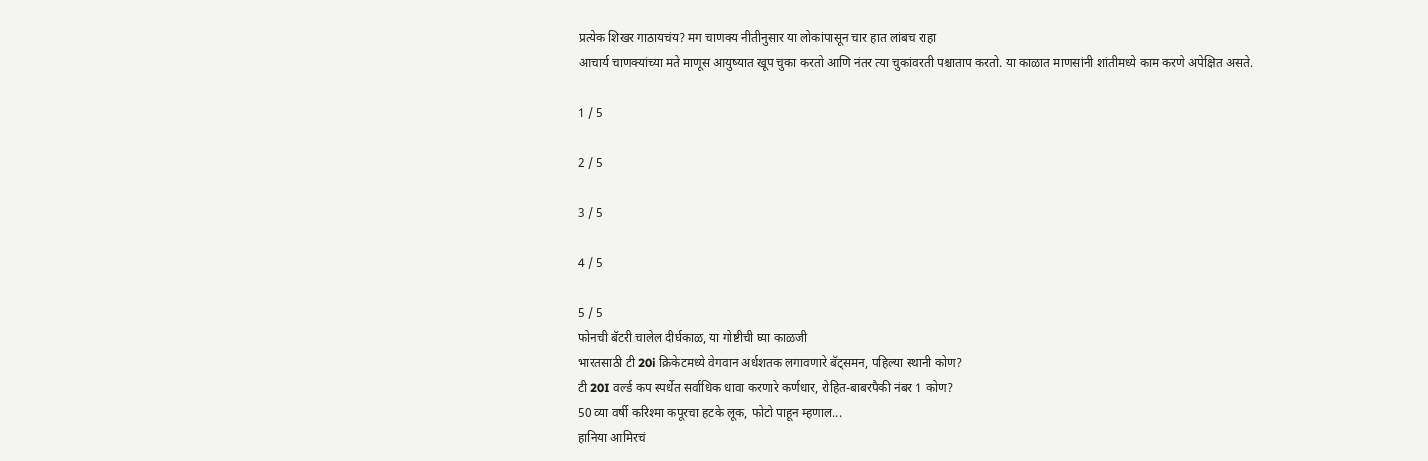प्रत्येक शिखर गाठायचंय? मग चाणक्य नीतीनुसार या लोकांपासून चार हात लांबच राहा
आचार्य चाणक्यांच्या मते माणूस आयुष्यात खूप चुका करतो आणि नंतर त्या चुकांवरती पश्चाताप करतो. या काळात माणसांनी शांतीमध्ये काम करणे अपेक्षित असते.

1 / 5

2 / 5

3 / 5

4 / 5

5 / 5
फोनची बॅटरी चालेल दीर्घकाळ, या गोष्टीची घ्या काळजी
भारतसाठी टी 20i क्रिकेटमध्ये वेगवान अर्धशतक लगावणारे बॅट्समन, पहिल्या स्थानी कोण?
टी 20I वर्ल्ड कप स्पर्धेत सर्वाधिक धावा करणारे कर्णधार, रोहित-बाबरपैकी नंबर 1 कोण?
50 व्या वर्षी करिश्मा कपूरचा हटके लूक, फोटो पाहून म्हणाल...
हानिया आमिरचं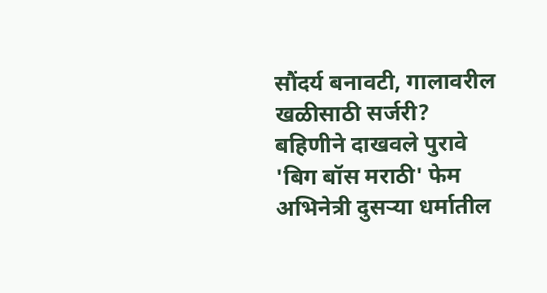सौंदर्य बनावटी, गालावरील खळीसाठी सर्जरी? बहिणीने दाखवले पुरावे
'बिग बॉस मराठी' फेम अभिनेत्री दुसऱ्या धर्मातील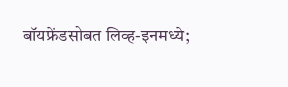बॉयफ्रेंडसोबत लिव्ह-इनमध्ये;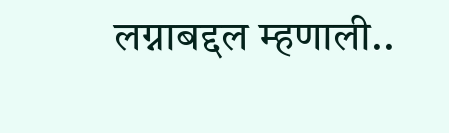लग्नाबद्दल म्हणाली..